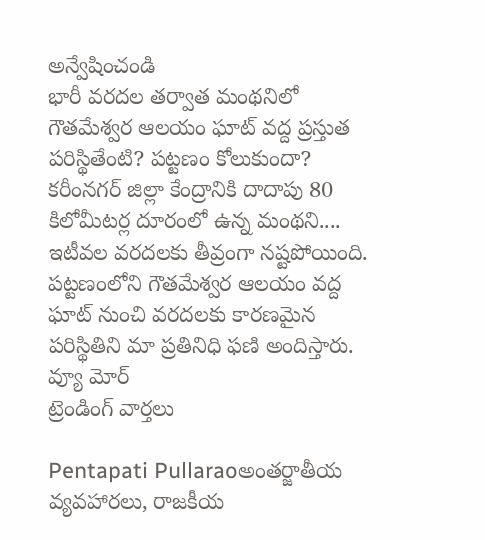అన్వేషించండి
భారీ వరదల తర్వాత మంథనిలో గౌతమేశ్వర ఆలయం ఘాట్ వద్ద ప్రస్తుత పరిస్థితేంటి? పట్టణం కోలుకుందా?
కరీంనగర్ జిల్లా కేంద్రానికి దాదాపు 80 కిలోమీటర్ల దూరంలో ఉన్న మంథని.... ఇటీవల వరదలకు తీవ్రంగా నష్టపోయింది. పట్టణంలోని గౌతమేశ్వర ఆలయం వద్ద ఘాట్ నుంచి వరదలకు కారణమైన పరిస్థితిని మా ప్రతినిధి ఫణి అందిస్తారు.
వ్యూ మోర్
ట్రెండింగ్ వార్తలు

Pentapati Pullaraoఅంతర్జాతీయ వ్యవహారలు, రాజకీయ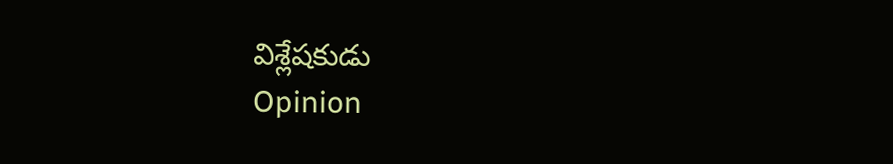విశ్లేషకుడు
Opinion